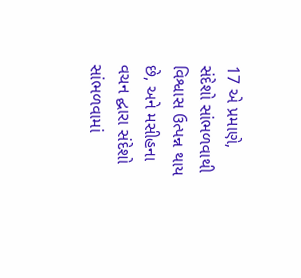17 એ પ્રમાણે, સંદેશો સાંભળવાથી વિશ્વાસ ઉત્પન્ન થાય છે, અને મસીહના વચન દ્ઘારા સંદેશો સાંભળવામાં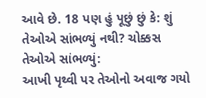આવે છે. 18 પણ હું પૂછું છું કે: શું તેઓએ સાંભળ્યું નથી? ચોક્કસ તેઓએ સાંભળ્યું:
આખી પૃથ્વી પર તેઓનો અવાજ ગયો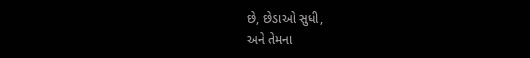છે, છેડાઓ સુધી,
અને તેમના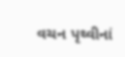વચન પૃથ્વીનાં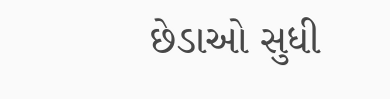છેડાઓ સુધી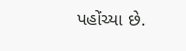પહોંચ્યા છે.